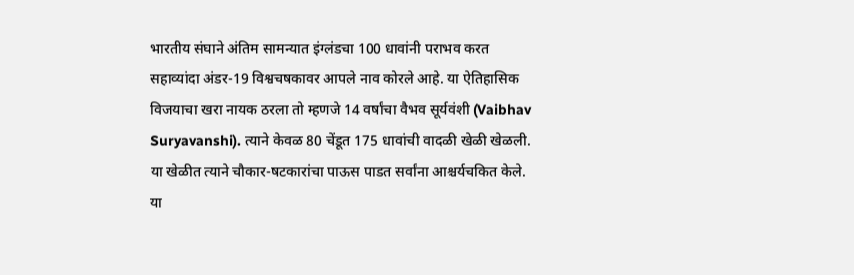भारतीय संघाने अंतिम सामन्यात इंग्लंडचा 100 धावांनी पराभव करत सहाव्यांदा अंडर-19 विश्वचषकावर आपले नाव कोरले आहे. या ऐतिहासिक विजयाचा खरा नायक ठरला तो म्हणजे 14 वर्षांचा वैभव सूर्यवंशी (Vaibhav Suryavanshi). त्याने केवळ 80 चेंडूत 175 धावांची वादळी खेळी खेळली. या खेळीत त्याने चौकार-षटकारांचा पाऊस पाडत सर्वांना आश्चर्यचकित केले. या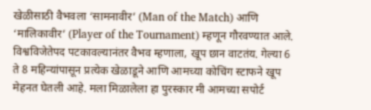खेळीसाठी वैभवला ‘सामनावीर’ (Man of the Match) आणि ‘मालिकावीर’ (Player of the Tournament) म्हणून गौरवण्यात आले.
विश्वविजेतेपद पटकावल्यानंतर वैभव म्हणाला, खूप छान वाटतंय. गेल्या 6 ते 8 महिन्यांपासून प्रत्येक खेळाडूने आणि आमच्या कोचिंग स्टाफने खूप मेहनत घेतली आहे. मला मिळालेला हा पुरस्कार मी आमच्या सपोर्ट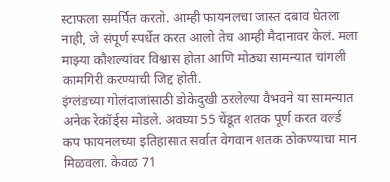स्टाफला समर्पित करतो. आम्ही फायनलचा जास्त दबाव घेतला नाही, जे संपूर्ण स्पर्धेत करत आलो तेच आम्ही मैदानावर केलं. मला माझ्या कौशल्यांवर विश्वास होता आणि मोठ्या सामन्यात चांगली कामगिरी करण्याची जिद्द होती.
इंग्लंडच्या गोलंदाजांसाठी डोकेदुखी ठरलेल्या वैभवने या सामन्यात अनेक रेकॉर्ड्स मोडले. अवघ्या 55 चेंडूत शतक पूर्ण करत वर्ल्ड कप फायनलच्या इतिहासात सर्वात वेगवान शतक ठोकण्याचा मान मिळवला. केवळ 71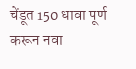चेंडूत 150 धावा पूर्ण करून नवा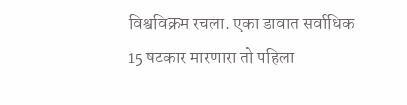विश्वविक्रम रचला. एका डावात सर्वाधिक 15 षटकार मारणारा तो पहिला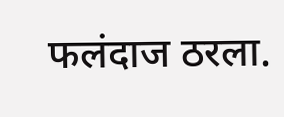फलंदाज ठरला.